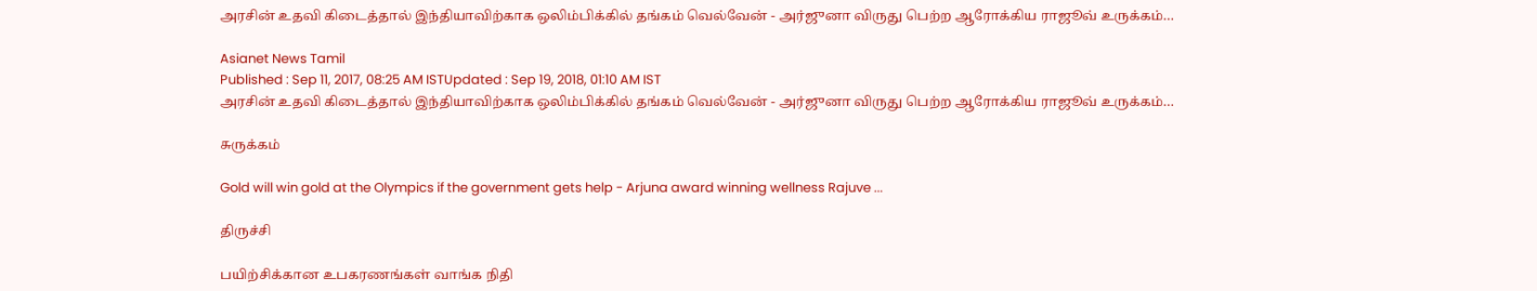அரசின் உதவி கிடைத்தால் இந்தியாவிற்காக ஒலிம்பிக்கில் தங்கம் வெல்வேன் - அர்ஜுனா விருது பெற்ற ஆரோக்கிய ராஜூவ் உருக்கம்…

Asianet News Tamil
Published : Sep 11, 2017, 08:25 AM ISTUpdated : Sep 19, 2018, 01:10 AM IST
அரசின் உதவி கிடைத்தால் இந்தியாவிற்காக ஒலிம்பிக்கில் தங்கம் வெல்வேன் - அர்ஜுனா விருது பெற்ற ஆரோக்கிய ராஜூவ் உருக்கம்…

சுருக்கம்

Gold will win gold at the Olympics if the government gets help - Arjuna award winning wellness Rajuve ...

திருச்சி

பயிற்சிக்கான உபகரணங்கள் வாங்க நிதி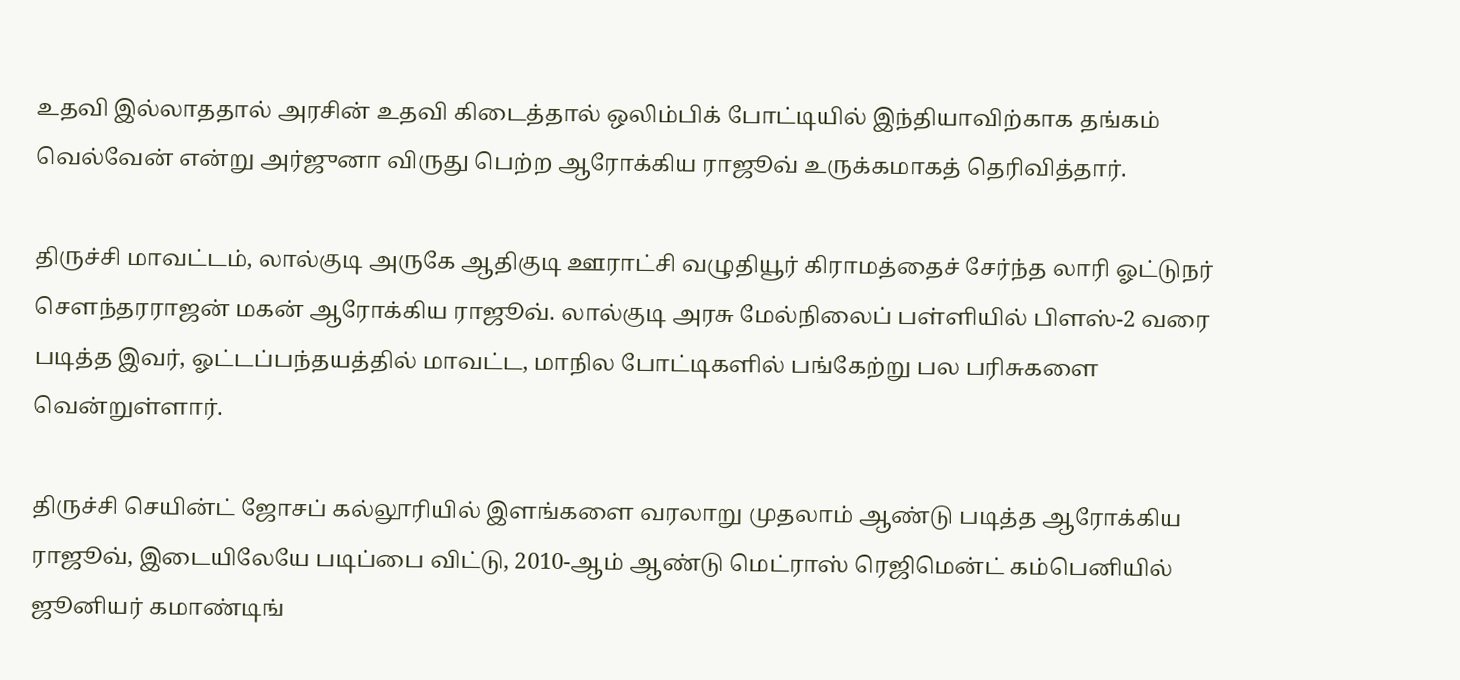உதவி இல்லாததால் அரசின் உதவி கிடைத்தால் ஒலிம்பிக் போட்டியில் இந்தியாவிற்காக தங்கம் வெல்வேன் என்று அர்ஜுனா விருது பெற்ற ஆரோக்கிய ராஜூவ் உருக்கமாகத் தெரிவித்தார்.

திருச்சி மாவட்டம், லால்குடி அருகே ஆதிகுடி ஊராட்சி வழுதியூர் கிராமத்தைச் சேர்ந்த லாரி ஓட்டுநர் சௌந்தரராஜன் மகன் ஆரோக்கிய ராஜூவ். லால்குடி அரசு மேல்நிலைப் பள்ளியில் பிளஸ்-2 வரை படித்த இவர், ஓட்டப்பந்தயத்தில் மாவட்ட, மாநில போட்டிகளில் பங்கேற்று பல பரிசுகளை வென்றுள்ளார்.

திருச்சி செயின்ட் ஜோசப் கல்லூரியில் இளங்களை வரலாறு முதலாம் ஆண்டு படித்த ஆரோக்கிய ராஜூவ், இடையிலேயே படிப்பை விட்டு, 2010-ஆம் ஆண்டு மெட்ராஸ் ரெஜிமென்ட் கம்பெனியில் ஜூனியர் கமாண்டிங்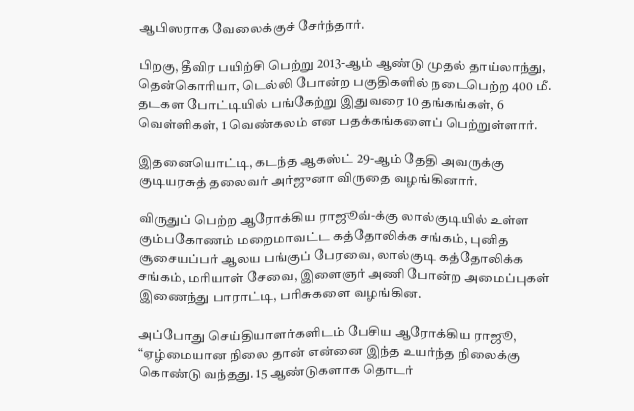ஆபிஸராக வேலைக்குச் சேர்ந்தார்.

பிறகு, தீவிர பயிற்சி பெற்று 2013-ஆம் ஆண்டு முதல் தாய்லாந்து, தென்கொரியா, டெல்லி போன்ற பகுதிகளில் நடைபெற்ற 400 மீ. தடகள போட்டியில் பங்கேற்று இதுவரை 10 தங்கங்கள், 6 வெள்ளிகள், 1 வெண்கலம் என பதக்கங்களைப் பெற்றுள்ளார்.

இதனையொட்டி, கடந்த ஆகஸ்ட் 29-ஆம் தேதி அவருக்கு குடியரசுத் தலைவர் அர்ஜுனா விருதை வழங்கினார்.

விருதுப் பெற்ற ஆரோக்கிய ராஜூவ்-க்கு லால்குடியில் உள்ள கும்பகோணம் மறைமாவட்ட கத்தோலிக்க சங்கம், புனித சூசையப்பர் ஆலய பங்குப் பேரவை, லால்குடி கத்தோலிக்க சங்கம், மரியாள் சேவை, இளைஞர் அணி போன்ற அமைப்புகள் இணைந்து பாராட்டி, பரிசுகளை வழங்கின.

அப்போது செய்தியாளர்களிடம் பேசிய ஆரோக்கிய ராஜூ, “ஏழ்மையான நிலை தான் என்னை இந்த உயர்ந்த நிலைக்கு கொண்டு வந்தது. 15 ஆண்டுகளாக தொடர்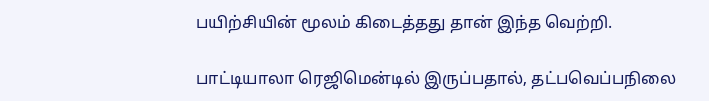பயிற்சியின் மூலம் கிடைத்தது தான் இந்த வெற்றி.

பாட்டியாலா ரெஜிமென்டில் இருப்பதால், தட்பவெப்பநிலை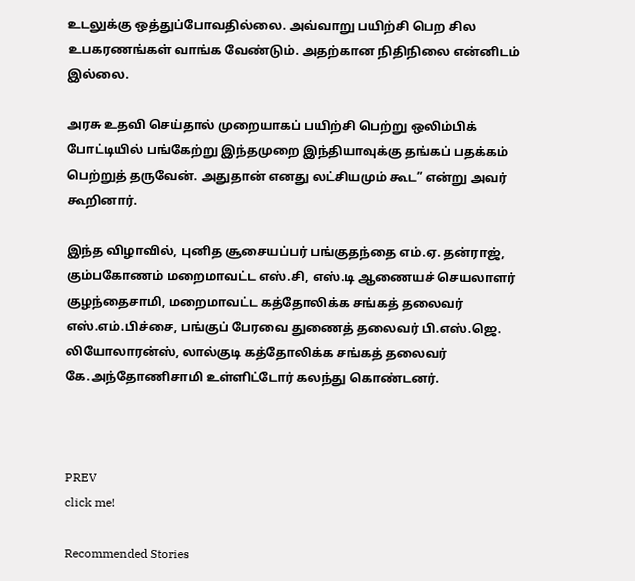உடலுக்கு ஒத்துப்போவதில்லை. அவ்வாறு பயிற்சி பெற சில உபகரணங்கள் வாங்க வேண்டும். அதற்கான நிதிநிலை என்னிடம் இல்லை.

அரசு உதவி செய்தால் முறையாகப் பயிற்சி பெற்று ஒலிம்பிக் போட்டியில் பங்கேற்று இந்தமுறை இந்தியாவுக்கு தங்கப் பதக்கம் பெற்றுத் தருவேன். அதுதான் எனது லட்சியமும் கூட” என்று அவர் கூறினார்.

இந்த விழாவில், புனித சூசையப்பர் பங்குதந்தை எம்.ஏ. தன்ராஜ், கும்பகோணம் மறைமாவட்ட எஸ்.சி, எஸ்.டி ஆணையச் செயலாளர் குழந்தைசாமி, மறைமாவட்ட கத்தோலிக்க சங்கத் தலைவர் எஸ்.எம்.பிச்சை, பங்குப் பேரவை துணைத் தலைவர் பி.எஸ்.ஜெ. லியோலாரன்ஸ், லால்குடி கத்தோலிக்க சங்கத் தலைவர் கே.அந்தோணிசாமி உள்ளிட்டோர் கலந்து கொண்டனர்.



PREV
click me!

Recommended Stories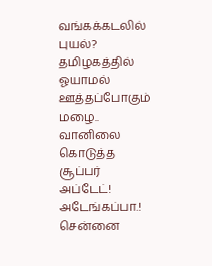வங்கக்கடலில் புயல்? தமிழகத்தில் ஓயாமல் ஊத்தப்போகும் மழை.. வானிலை கொடுத்த சூப்பர் அப்டேட்!
அடேங்கப்பா.! சென்னை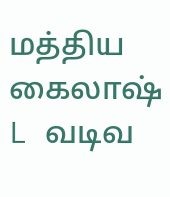மத்திய கைலாஷ் L வடிவ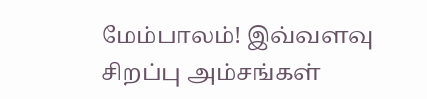மேம்பாலம்! இவ்வளவு சிறப்பு அம்சங்கள்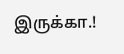இருக்கா.!